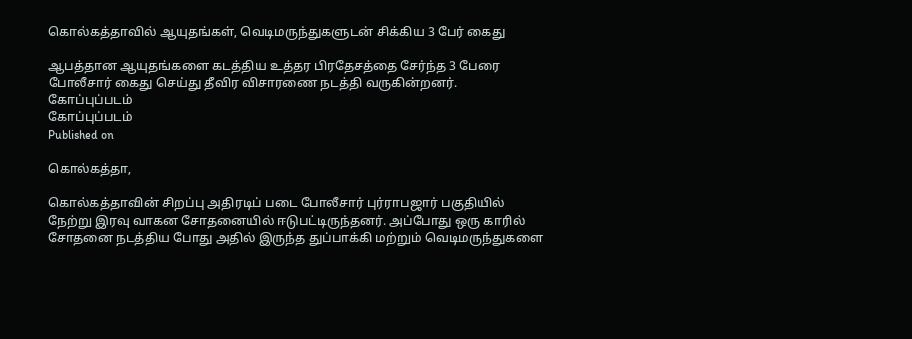கொல்கத்தாவில் ஆயுதங்கள், வெடிமருந்துகளுடன் சிக்கிய 3 பேர் கைது

ஆபத்தான ஆயுதங்களை கடத்திய உத்தர பிரதேசத்தை சேர்ந்த 3 பேரை போலீசார் கைது செய்து தீவிர விசாரணை நடத்தி வருகின்றனர்.
கோப்புப்படம்
கோப்புப்படம்
Published on

கொல்கத்தா,

கொல்கத்தாவின் சிறப்பு அதிரடிப் படை போலீசார் புர்ராபஜார் பகுதியில் நேற்று இரவு வாகன சோதனையில் ஈடுபட்டிருந்தனர். அப்போது ஒரு காரில் சோதனை நடத்திய போது அதில் இருந்த துப்பாக்கி மற்றும் வெடிமருந்துகளை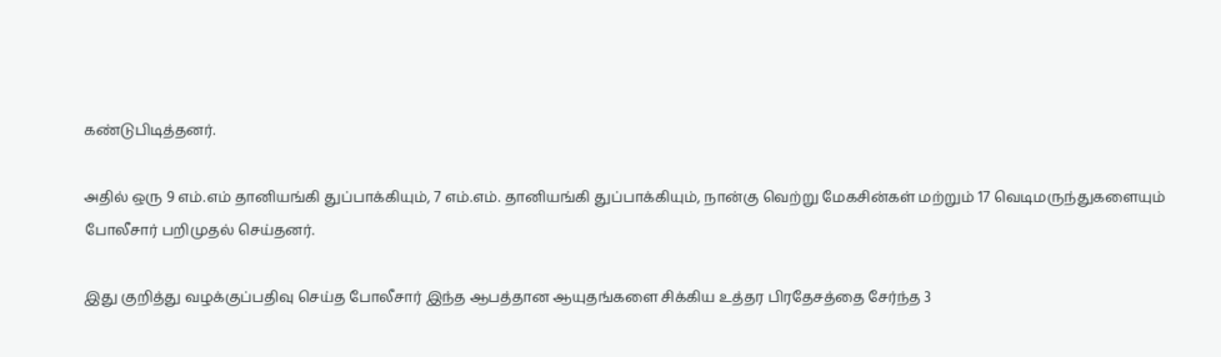கண்டுபிடித்தனர்.

அதில் ஒரு 9 எம்.எம் தானியங்கி துப்பாக்கியும், 7 எம்.எம். தானியங்கி துப்பாக்கியும், நான்கு வெற்று மேகசின்கள் மற்றும் 17 வெடிமருந்துகளையும் போலீசார் பறிமுதல் செய்தனர்.

இது குறித்து வழக்குப்பதிவு செய்த போலீசார் இந்த ஆபத்தான ஆயுதங்களை சிக்கிய உத்தர பிரதேசத்தை சேர்ந்த 3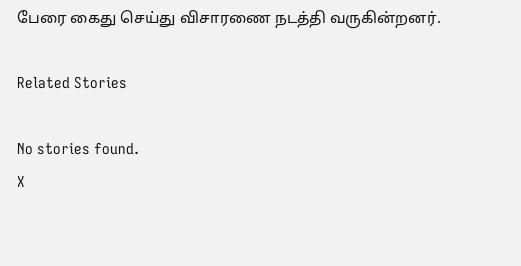பேரை கைது செய்து விசாரணை நடத்தி வருகின்றனர்.

Related Stories

No stories found.
X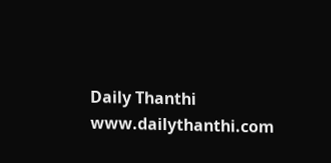Daily Thanthi
www.dailythanthi.com